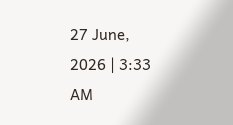27 June, 2026 | 3:33 AM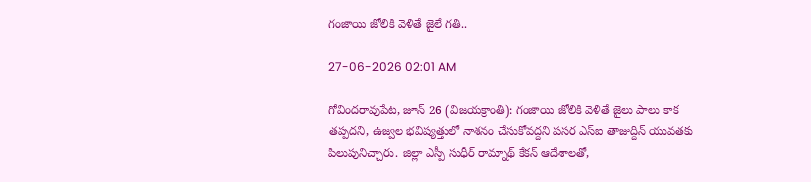గంజాయి జోలికి వెళితే జైలే గతి..

27-06-2026 02:01 AM

గోవిందరావుపేట, జూన్ 26 (విజయక్రాంతి): గంజాయి జోలికి వెళితే జైలు పాలు కాక తప్పదని, ఉజ్వల భవిష్యత్తులో నాశనం చేసుకోవద్దని పసర ఎస్ఐ తాజుద్దిన్ యువతకు పిలుపునిచ్చారు. జిల్లా ఎస్పీ సుధీర్ రామ్నాథ్ కేకన్ ఆదేశాలతో,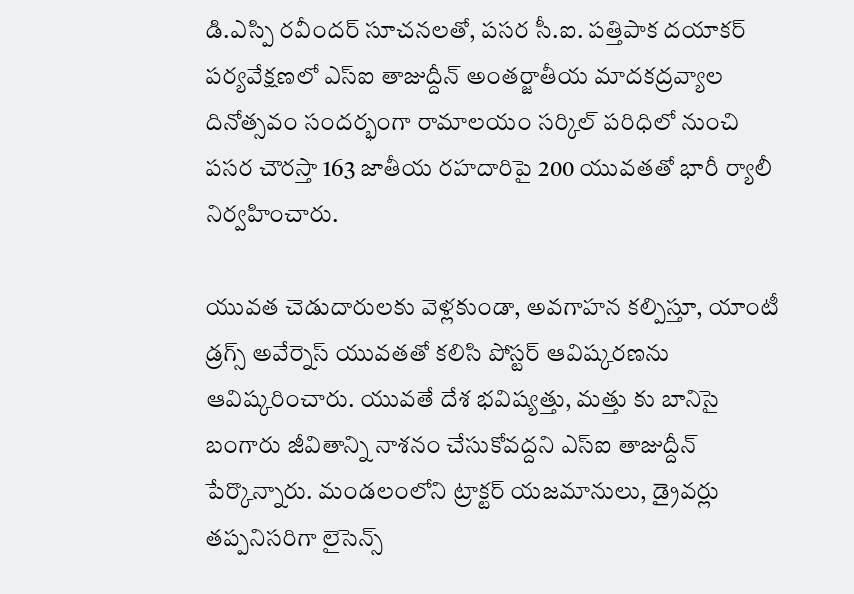డి.ఎస్పి రవీందర్ సూచనలతో, పసర సీ.ఐ. పత్తిపాక దయాకర్ పర్యవేక్షణలో ఎస్ఐ తాజుద్దీన్ అంతర్జాతీయ మాదకద్రవ్యాల దినోత్సవం సందర్భంగా రామాలయం సర్కిల్ పరిధిలో నుంచి పసర చౌరస్తా 163 జాతీయ రహదారిపై 200 యువతతో భారీ ర్యాలీ నిర్వహించారు.

యువత చెడుదారులకు వెళ్లకుండా, అవగాహన కల్పిస్తూ, యాంటీ డ్రగ్స్ అవేర్నెస్ యువతతో కలిసి పోస్టర్ ఆవిష్కరణను ఆవిష్కరించారు. యువతే దేశ భవిష్యత్తు, మత్తు కు బానిసై బంగారు జీవితాన్ని నాశనం చేసుకోవద్దని ఎస్ఐ తాజుద్దీన్ పేర్కొన్నారు. మండలంలోని ట్రాక్టర్ యజమానులు, డ్రైవర్లు తప్పనిసరిగా లైసెన్స్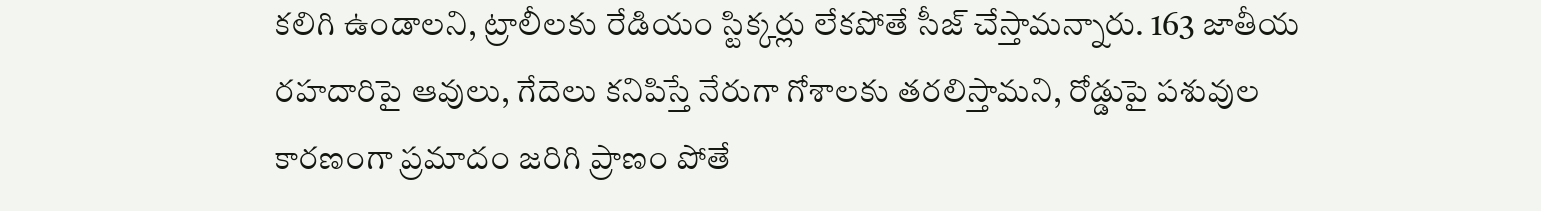కలిగి ఉండాలని, ట్రాలీలకు రేడియం స్టిక్కర్లు లేకపోతే సీజ్ చేస్తామన్నారు. 163 జాతీయ రహదారిపై ఆవులు, గేదెలు కనిపిస్తే నేరుగా గోశాలకు తరలిస్తామని, రోడ్డుపై పశువుల కారణంగా ప్రమాదం జరిగి ప్రాణం పోతే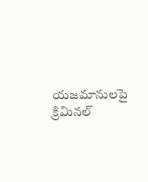యజమానులపై క్రిమినల్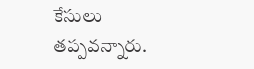కేసులు తప్పవన్నారు.